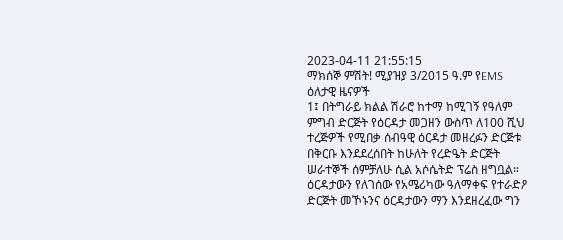2023-04-11 21:55:15
ማክሰኞ ምሽት! ሚያዝያ 3/2015 ዓ.ም የEMS ዕለታዊ ዜናዎች
1፤ በትግራይ ክልል ሽራሮ ከተማ ከሚገኝ የዓለም ምግብ ድርጅት የዕርዳታ መጋዘን ውስጥ ለ100 ሺህ ተረጅዎች የሚበቃ ሰብዓዊ ዕርዳታ መዘረፉን ድርጅቱ በቅርቡ እንደደረሰበት ከሁለት የረድዔት ድርጅት ሠራተኞች ሰምቻለሁ ሲል አሶሴትድ ፕሬስ ዘግቧል። ዕርዳታውን የለገሰው የአሜሪካው ዓለማቀፍ የተራድዖ ድርጅት መኾኑንና ዕርዳታውን ማን እንደዘረፈው ግን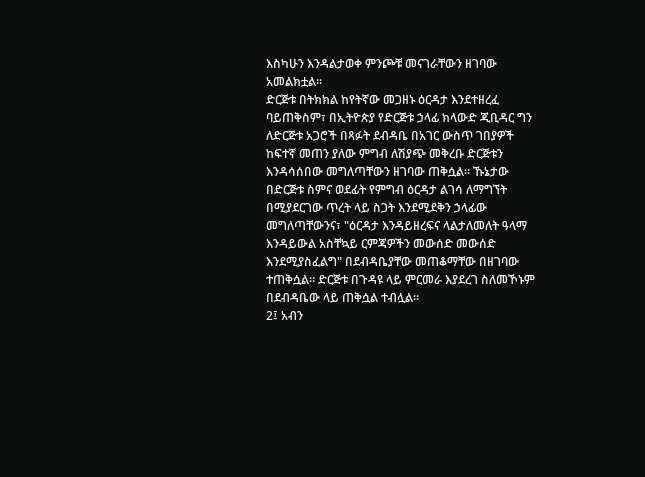እስካሁን እንዳልታወቀ ምንጮቹ መናገራቸውን ዘገባው አመልክቷል።
ድርጅቱ በትክክል ከየትኛው መጋዘኑ ዕርዳታ እንደተዘረፈ ባይጠቅስም፣ በኢትዮጵያ የድርጅቱ ኃላፊ ክላውድ ጂቢዳር ግን ለድርጅቱ አጋሮች በጻፉት ደብዳቤ በአገር ውስጥ ገበያዎች ከፍተኛ መጠን ያለው ምግብ ለሽያጭ መቅረቡ ድርጅቱን እንዳሳሰበው መግለጣቸውን ዘገባው ጠቅሷል። ኹኔታው በድርጅቱ ስምና ወደፊት የምግብ ዕርዳታ ልገሳ ለማግኘት በሚያደርገው ጥረት ላይ ስጋት እንደሚደቅን ኃላፊው መግለጣቸውንና፣ "ዕርዳታ እንዳይዘረፍና ላልታለመለት ዓላማ እንዳይውል አስቸኳይ ርምጃዎችን መውሰድ መውሰድ እንደሚያስፈልግ" በደብዳቤያቸው መጠቆማቸው በዘገባው ተጠቅሷል። ድርጅቱ በጉዳዩ ላይ ምርመራ እያደረገ ስለመኾኑም በደብዳቤው ላይ ጠቅሷል ተብሏል።
2፤ አብን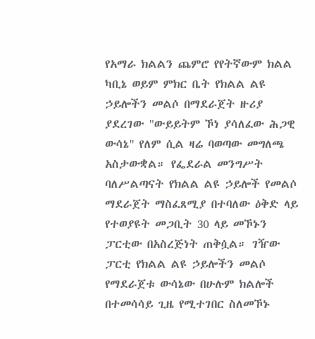የአማራ ክልልን ጨምሮ የየትኛውም ክልል ካቢኔ ወይም ምክር ቤት የክልል ልዩ ኃይሎችን መልሶ በማደራጀት ዙሪያ ያደረገው "ውይይትም ኾነ ያሳለፈው ሕጋዊ ውሳኔ" የለም ሲል ዛሬ ባወጣው መግለጫ አስታውቋል። የፌደራል መንግሥት ባለሥልጣናት የክልል ልዩ ኃይሎች የመልሶ ማደራጀት ማስፈጸሚያ በተባለው ዕቅድ ላይ የተወያዩት መጋቢት 30 ላይ መኾኑን ፓርቲው በአስረጅነት ጠቅሷል። ገዥው ፓርቲ የክልል ልዩ ኃይሎችን መልሶ የማደራጀቱ ውሳኔው በሁሉም ክልሎች በተመሳሳይ ጊዜ የሚተገበር ስለመኾኑ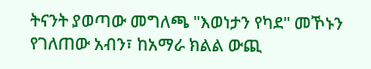ትናንት ያወጣው መግለጫ "እወነታን የካደ" መኾኑን የገለጠው አብን፣ ከአማራ ክልል ውጪ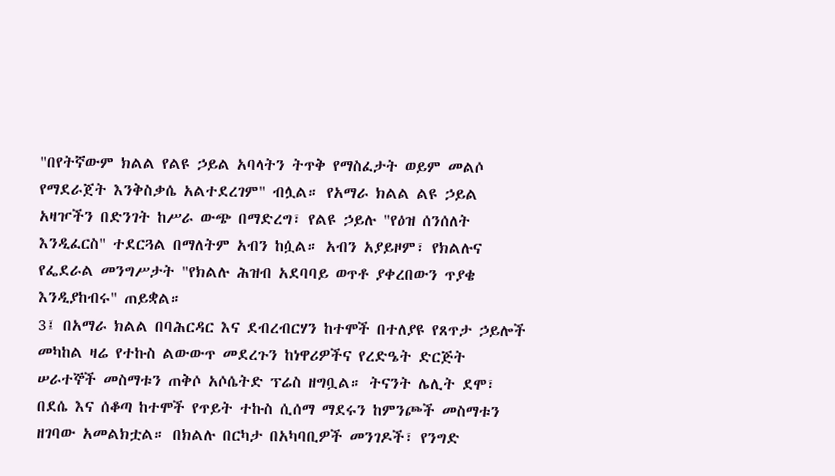"በየትኛውም ክልል የልዩ ኃይል አባላትን ትጥቅ የማስፈታት ወይም መልሶ የማደራጀት እንቅስቃሴ አልተደረገም" ብሏል። የአማራ ክልል ልዩ ኃይል አዛዦችን በድንገት ከሥራ ውጭ በማድረግ፣ የልዩ ኃይሉ "የዕዝ ሰንሰለት እንዲፈርስ" ተደርጓል በማለትም አብን ከሷል። አብን አያይዞም፣ የክልሉና የፌደራል መንግሥታት "የክልሉ ሕዝብ አደባባይ ወጥቶ ያቀረበውን ጥያቄ እንዲያከብሩ" ጠይቋል።
3፤ በአማራ ክልል በባሕርዳር እና ደብረብርሃን ከተሞች በተለያዩ የጸጥታ ኃይሎች መካከል ዛሬ የተኩስ ልውውጥ መደረጉን ከነዋሪዎችና የረድዔት ድርጅት ሠራተኞች መስማቱን ጠቅሶ አሶሴትድ ፕሬስ ዘግቧል። ትናንት ሌሊት ደሞ፣ በደሴ እና ሰቆጣ ከተሞች የጥይት ተኩስ ሲሰማ ማደሩን ከምንጮች መስማቱን ዘገባው አመልክቷል። በክልሉ በርካታ በአካባቢዎች መንገዶች፣ የንግድ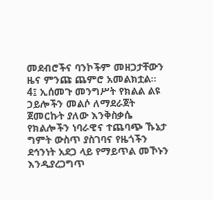መደብሮችና ባንኮችም መዘጋታቸውን ዜና ምንጩ ጨምሮ አመልክቷል።
4፤ ኢሰመጉ መንግሥት የክልል ልዩ ኃይሎችን መልሶ ለማደራጀት ጀመርኩት ያለው እንቅስቃሴ የክልሎችን ነባራዊና ተጨባጭ ኹኔታ ግምት ውስጥ ያስገባና የዜጎችን ደኅንነት አደጋ ላይ የማይጥል መኾኑን እንዲያረጋግጥ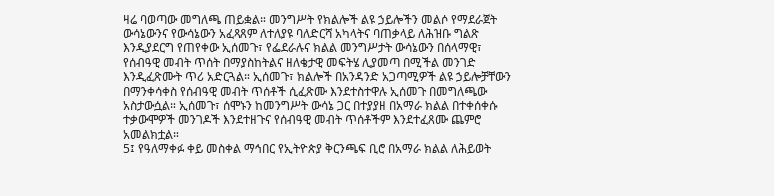ዛሬ ባወጣው መግለጫ ጠይቋል። መንግሥት የክልሎች ልዩ ኃይሎችን መልሶ የማደራጀት ውሳኔውንና የውሳኔውን አፈጻጸም ለተለያዩ ባለድርሻ አካላትና ባጠቃላይ ለሕዝቡ ግልጽ እንዲያደርግ የጠየቀው ኢሰመጉ፣ የፌደራሉና ክልል መንግሥታት ውሳኔውን በሰላማዊ፣ የሰብዓዊ መብት ጥሰት በማያስከትልና ዘለቄታዊ መፍትሄ ሊያመጣ በሚችል መንገድ እንዲፈጽሙት ጥሪ አድርጓል። ኢሰመጉ፣ ክልሎች በአንዳንድ አጋጣሚዎች ልዩ ኃይሎቻቸውን በማንቀሳቀስ የሰብዓዊ መብት ጥሰቶች ሲፈጽሙ እንደተስተዋሉ ኢሰመጉ በመግለጫው አስታውሷል። ኢሰመጉ፣ ሰሞኑን ከመንግሥት ውሳኔ ጋር በተያያዘ በአማራ ክልል በተቀሰቀሱ ተቃውሞዎች መንገዶች እንደተዘጉና የሰብዓዊ መብት ጥሰቶችም እንደተፈጸሙ ጨምሮ አመልክቷል።
5፤ የዓለማቀፉ ቀይ መስቀል ማኅበር የኢትዮጵያ ቅርንጫፍ ቢሮ በአማራ ክልል ለሕይወት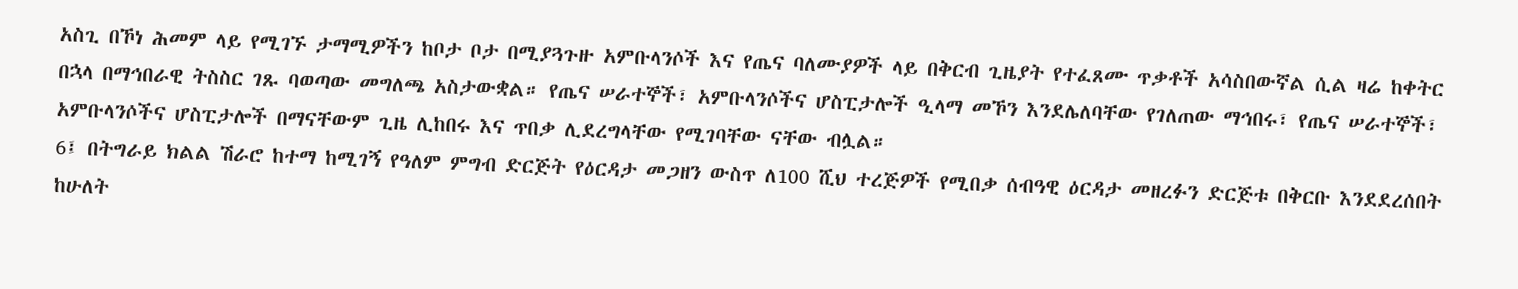አስጊ በኾነ ሕመም ላይ የሚገኙ ታማሚዎችን ከቦታ ቦታ በሚያጓጉዙ አምቡላንሶች እና የጤና ባለሙያዎች ላይ በቅርብ ጊዜያት የተፈጸሙ ጥቃቶች አሳስበውኛል ሲል ዛሬ ከቀትር በኋላ በማኅበራዊ ትስስር ገጹ ባወጣው መግለጫ አስታውቋል። የጤና ሠራተኞች፣ አምቡላንሶችና ሆስፒታሎች ዒላማ መኾን እንደሌለባቸው የገለጠው ማኅበሩ፣ የጤና ሠራተኞች፣ አምቡላንሶችና ሆስፒታሎች በማናቸውም ጊዜ ሊከበሩ እና ጥበቃ ሊደረግላቸው የሚገባቸው ናቸው ብሏል።
6፤ በትግራይ ክልል ሽራሮ ከተማ ከሚገኝ የዓለም ምግብ ድርጅት የዕርዳታ መጋዘን ውስጥ ለ100 ሺህ ተረጅዎች የሚበቃ ሰብዓዊ ዕርዳታ መዘረፉን ድርጅቱ በቅርቡ እንደደረሰበት ከሁለት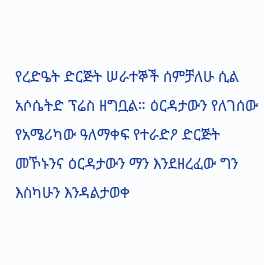የረድዔት ድርጅት ሠራተኞች ሰምቻለሁ ሲል አሶሴትድ ፕሬስ ዘግቧል። ዕርዳታውን የለገሰው የአሜሪካው ዓለማቀፍ የተራድዖ ድርጅት መኾኑንና ዕርዳታውን ማን እንደዘረፈው ግን እስካሁን እንዳልታወቀ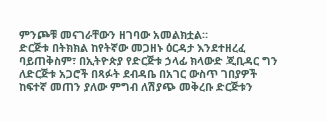ምንጮቹ መናገራቸውን ዘገባው አመልክቷል።
ድርጅቱ በትክክል ከየትኛው መጋዘኑ ዕርዳታ እንደተዘረፈ ባይጠቅስም፣ በኢትዮጵያ የድርጅቱ ኃላፊ ክላውድ ጂቢዳር ግን ለድርጅቱ አጋሮች በጻፉት ደብዳቤ በአገር ውስጥ ገበያዎች ከፍተኛ መጠን ያለው ምግብ ለሽያጭ መቅረቡ ድርጅቱን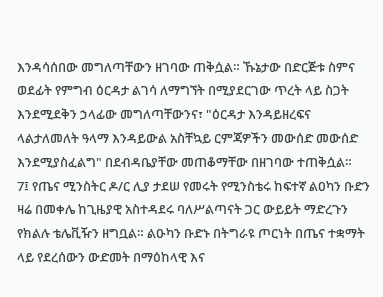እንዳሳሰበው መግለጣቸውን ዘገባው ጠቅሷል። ኹኔታው በድርጅቱ ስምና ወደፊት የምግብ ዕርዳታ ልገሳ ለማግኘት በሚያደርገው ጥረት ላይ ስጋት እንደሚደቅን ኃላፊው መግለጣቸውንና፣ "ዕርዳታ እንዳይዘረፍና ላልታለመለት ዓላማ እንዳይውል አስቸኳይ ርምጃዎችን መውሰድ መውሰድ እንደሚያስፈልግ" በደብዳቤያቸው መጠቆማቸው በዘገባው ተጠቅሷል።
7፤ የጤና ሚንስትር ዶ/ር ሊያ ታደሠ የመሩት የሚንስቴሩ ከፍተኛ ልዐካን ቡድን ዛሬ በመቀሌ ከጊዜያዊ አስተዳደሩ ባለሥልጣናት ጋር ውይይት ማድረጉን የክልሉ ቴሌቪዥን ዘግቧል። ልዑካን ቡድኑ በትግራዩ ጦርነት በጤና ተቋማት ላይ የደረሰውን ውድመት በማዕከላዊ እና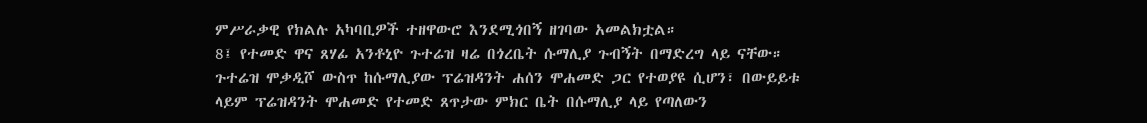ምሥራቃዊ የክልሉ አካባቢዎች ተዘዋውሮ እንደሚጎበኝ ዘገባው አመልክቷል።
8፤ የተመድ ዋና ጸሃፊ አንቶኒዮ ጉተሬዝ ዛሬ በጎረቤት ሱማሊያ ጉብኝት በማድረግ ላይ ናቸው። ጉተሬዝ ሞቃዲሾ ውስጥ ከሱማሊያው ፕሬዝዳንት ሐሰን ሞሐመድ ጋር የተወያዩ ሲሆን፣ በውይይቱ ላይም ፕሬዝዳንት ሞሐመድ የተመድ ጸጥታው ምክር ቤት በሱማሊያ ላይ የጣለውን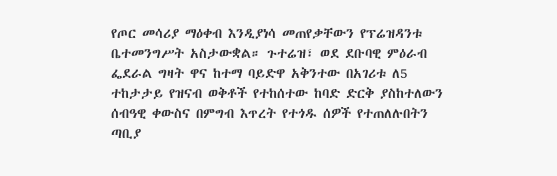የጦር መሳሪያ ማዕቀብ እንዲያነሳ መጠየቃቸውን የፕሬዝዳንቱ ቤተመንግሥት አስታውቋል። ጉተሬዝ፣ ወደ ደቡባዊ ምዕራብ ፌደራል ግዛት ዋና ከተማ ባይድዋ አቅንተው በአገሪቱ ለ5 ተከታታይ የዝናብ ወቅቶች የተከሰተው ከባድ ድርቅ ያስከተለውን ሰብዓዊ ቀውስና በምግብ እጥረት የተጎዱ ሰዎች የተጠለሉበትን ጣቢያ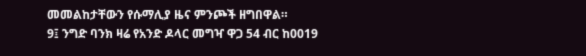መመልከታቸውን የሱማሊያ ዜና ምንጮች ዘግበዋል።
9፤ ንግድ ባንክ ዛሬ የአንድ ዶላር መግዣ ዋጋ 54 ብር ከ0019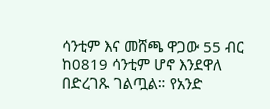ሳንቲም እና መሸጫ ዋጋው 55 ብር ከ0819 ሳንቲም ሆኖ እንደዋለ በድረገጹ ገልጧል። የአንድ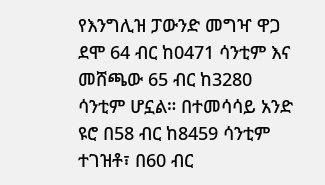የእንግሊዝ ፓውንድ መግዣ ዋጋ ደሞ 64 ብር ከ0471 ሳንቲም እና መሸጫው 65 ብር ከ3280 ሳንቲም ሆኗል። በተመሳሳይ አንድ ዩሮ በ58 ብር ከ8459 ሳንቲም ተገዝቶ፣ በ60 ብር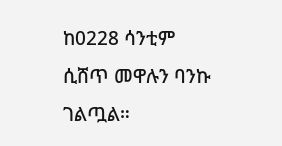ከ0228 ሳንቲም ሲሸጥ መዋሉን ባንኩ ገልጧል።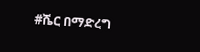#ሼር በማድረግ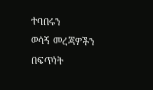ተባበሩን
ወሳኝ መረጃዎችን በፍጥነት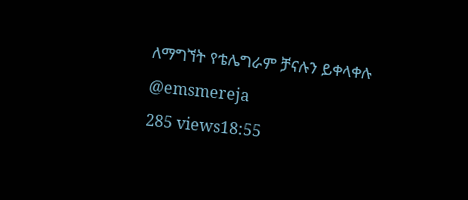ለማግኘት የቴሌግራም ቻናሉን ይቀላቀሉ
@emsmereja
285 views18:55